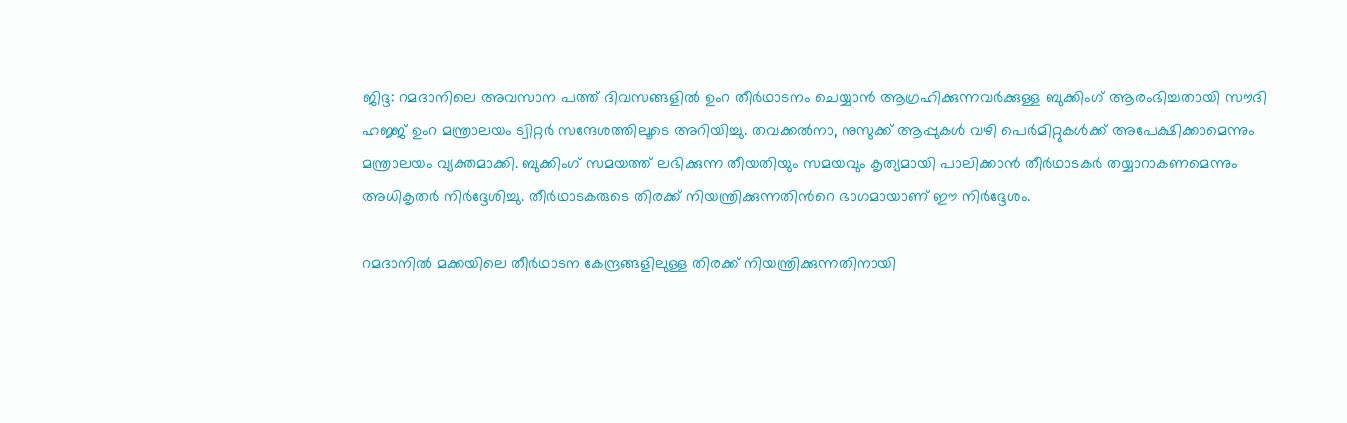ജിദ്ദ: റമദാനിലെ അവസാന പത്ത് ദിവസങ്ങളില്‍ ഉംറ തീര്‍ഥാടനം ചെയ്യാന്‍ ആഗ്രഹിക്കുന്നവര്‍ക്കുള്ള ബുക്കിംഗ് ആരംഭിച്ചതായി സൗദി ഹജ്ജ് ഉംറ മന്ത്രാലയം ട്വിറ്റര്‍ സന്ദേശത്തിലൂടെ അറിയിച്ചു. തവക്കല്‍നാ, നുസുക്ക് ആപ്പുകള്‍ വഴി പെര്‍മിറ്റുകള്‍ക്ക് അപേക്ഷിക്കാമെന്നും മന്ത്രാലയം വ്യക്തമാക്കി. ബുക്കിംഗ് സമയത്ത് ലഭിക്കുന്ന തീയതിയും സമയവും കൃത്യമായി പാലിക്കാന്‍ തീര്‍ഥാടകര്‍ തയ്യാറാകണമെന്നും അധികൃതര്‍ നിര്‍ദ്ദേശിച്ചു. തീര്‍ഥാടകരുടെ തിരക്ക് നിയന്ത്രിക്കുന്നതിന്‍റെ ഭാഗമായാണ് ഈ നിര്‍ദ്ദേശം.

റമദാനില്‍ മക്കയിലെ തീര്‍ഥാടന കേന്ദ്രങ്ങളിലുള്ള തിരക്ക് നിയന്ത്രിക്കുന്നതിനായി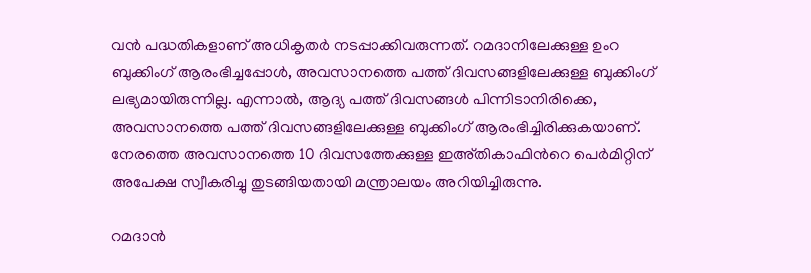വന്‍ പദ്ധതികളാണ് അധികൃതര്‍ നടപ്പാക്കിവരുന്നത്. റമദാനിലേക്കുള്ള ഉംറ ബുക്കിംഗ് ആരംഭിച്ചപ്പോള്‍, അവസാനത്തെ പത്ത് ദിവസങ്ങളിലേക്കുള്ള ബുക്കിംഗ് ലഭ്യമായിരുന്നില്ല. എന്നാല്‍, ആദ്യ പത്ത് ദിവസങ്ങള്‍ പിന്നിടാനിരിക്കെ, അവസാനത്തെ പത്ത് ദിവസങ്ങളിലേക്കുള്ള ബുക്കിംഗ് ആരംഭിച്ചിരിക്കുകയാണ്. നേരത്തെ അവസാനത്തെ 10 ദിവസത്തേക്കുള്ള ഇഅ്തികാഫിന്‍റെ പെര്‍മിറ്റിന് അപേക്ഷ സ്വീകരിച്ചു തുടങ്ങിയതായി മന്ത്രാലയം അറിയിച്ചിരുന്നു.

റമദാന്‍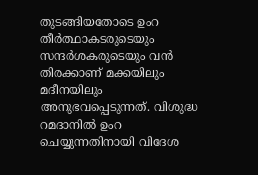തുടങ്ങിയതോടെ ഉംറ തീര്‍ത്ഥാകടരുടെയും സന്ദര്‍ശകരുടെയും വന്‍ തിരക്കാണ് മക്കയിലും മദീനയിലും അനുഭവപ്പെടുന്നത്. വിശുദ്ധ റമദാനില്‍ ഉംറ ചെയ്യുന്നതിനായി വിദേശ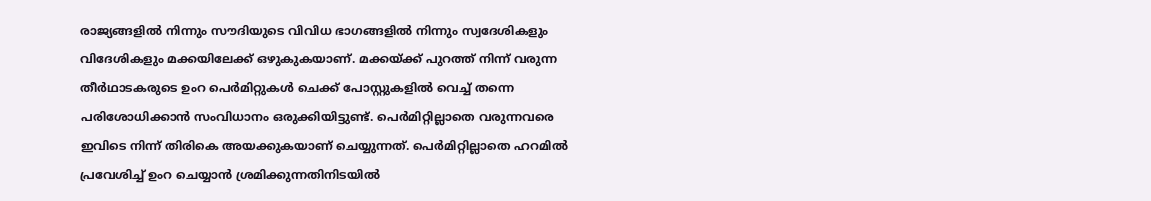രാജ്യങ്ങളില്‍ നിന്നും സൗദിയുടെ വിവിധ ഭാഗങ്ങളില്‍ നിന്നും സ്വദേശികളും വിദേശികളും മക്കയിലേക്ക് ഒഴുകുകയാണ്. മക്കയ്ക്ക് പുറത്ത് നിന്ന് വരുന്ന തീര്‍ഥാടകരുടെ ഉംറ പെര്‍മിറ്റുകള്‍ ചെക്ക് പോസ്റ്റുകളില്‍ വെച്ച് തന്നെ പരിശോധിക്കാന്‍ സംവിധാനം ഒരുക്കിയിട്ടുണ്ട്. പെര്‍മിറ്റില്ലാതെ വരുന്നവരെ ഇവിടെ നിന്ന് തിരികെ അയക്കുകയാണ് ചെയ്യുന്നത്. പെര്‍മിറ്റില്ലാതെ ഹറമില്‍ പ്രവേശിച്ച് ഉംറ ചെയ്യാന്‍ ശ്രമിക്കുന്നതിനിടയില്‍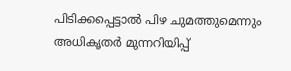പിടിക്കപ്പെട്ടാല്‍ പിഴ ചുമത്തുമെന്നും അധികൃതര്‍ മുന്നറിയിപ്പ്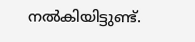നല്‍കിയിട്ടുണ്ട്.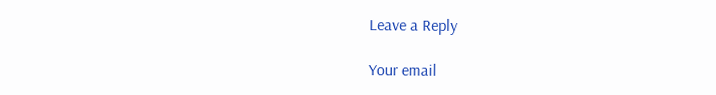Leave a Reply

Your email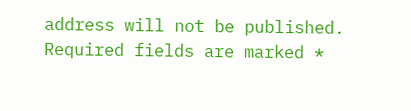address will not be published. Required fields are marked *